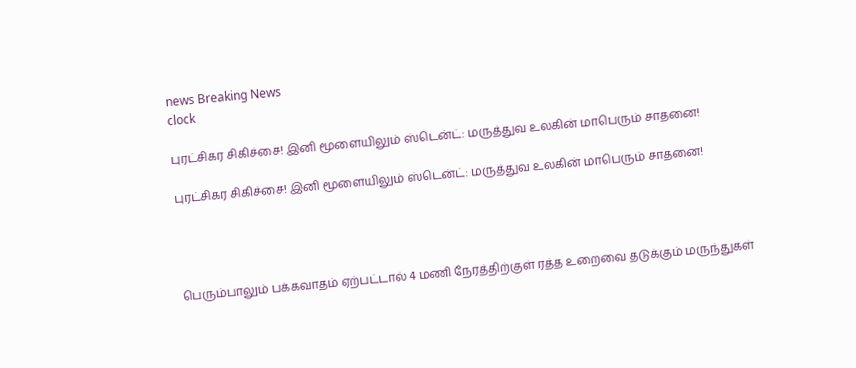news Breaking News
clock

புரட்சிகர சிகிச்சை! இனி மூளையிலும் ஸ்டென்ட்: மருத்துவ உலகின் மாபெரும் சாதனை!

புரட்சிகர சிகிச்சை! இனி மூளையிலும் ஸ்டென்ட்: மருத்துவ உலகின் மாபெரும் சாதனை!




பெரும்பாலும் பக்கவாதம் ஏற்பட்டால் 4 மணி நேரத்திற்குள் ரத்த உறைவை தடுக்கும் மருந்துகள்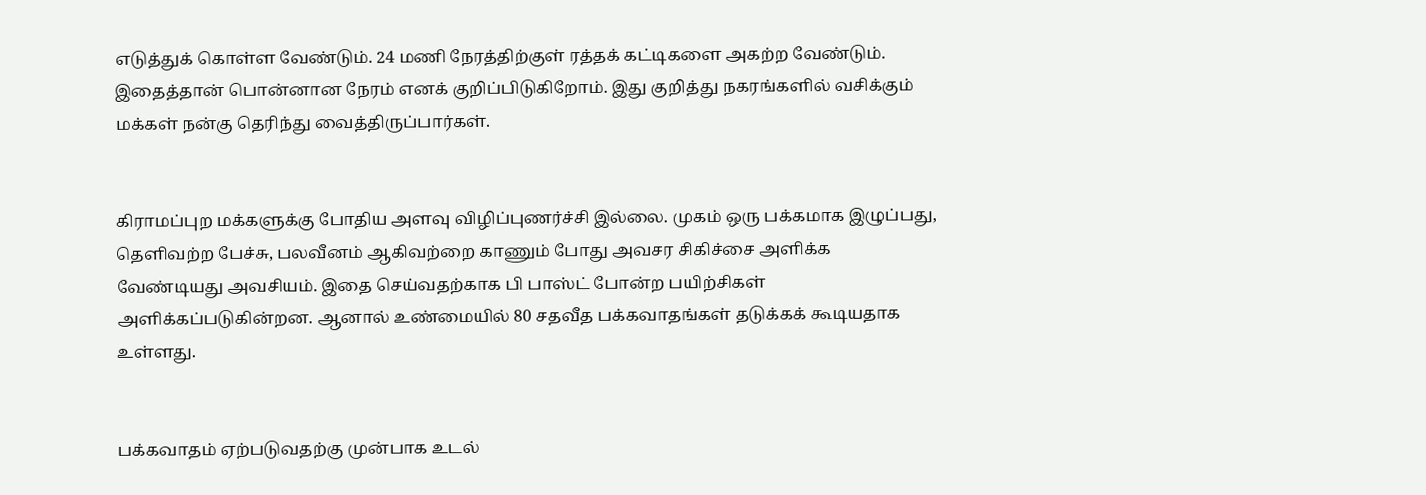எடுத்துக் கொள்ள வேண்டும். 24 மணி நேரத்திற்குள் ரத்தக் கட்டிகளை அகற்ற வேண்டும். இதைத்தான் பொன்னான நேரம் எனக் குறிப்பிடுகிறோம். இது குறித்து நகரங்களில் வசிக்கும் மக்கள் நன்கு தெரிந்து வைத்திருப்பார்கள்.


கிராமப்புற மக்களுக்கு போதிய அளவு விழிப்புணர்ச்சி இல்லை. முகம் ஒரு பக்கமாக இழுப்பது, தெளிவற்ற பேச்சு, பலவீனம் ஆகிவற்றை காணும் போது அவசர சிகிச்சை அளிக்க வேண்டியது அவசியம். இதை செய்வதற்காக பி பாஸ்ட் போன்ற பயிற்சிகள் அளிக்கப்படுகின்றன. ஆனால் உண்மையில் 80 சதவீத பக்கவாதங்கள் தடுக்கக் கூடியதாக உள்ளது.


பக்கவாதம் ஏற்படுவதற்கு முன்பாக உடல்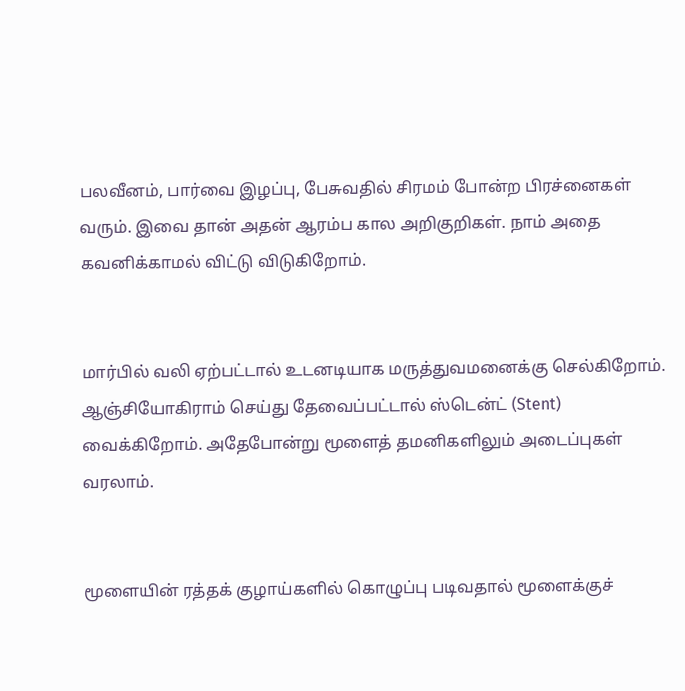பலவீனம், பார்வை இழப்பு, பேசுவதில் சிரமம் போன்ற பிரச்னைகள் வரும். இவை தான் அதன் ஆரம்ப கால அறிகுறிகள். நாம் அதை கவனிக்காமல் விட்டு விடுகிறோம்.


மார்பில் வலி ஏற்பட்டால் உடனடியாக மருத்துவமனைக்கு செல்கிறோம். ஆஞ்சியோகிராம் செய்து தேவைப்பட்டால் ஸ்டென்ட் (Stent) வைக்கிறோம். அதேபோன்று மூளைத் தமனிகளிலும் அடைப்புகள் வரலாம்.


மூளையின் ரத்தக் குழாய்களில் கொழுப்பு படிவதால் மூளைக்குச்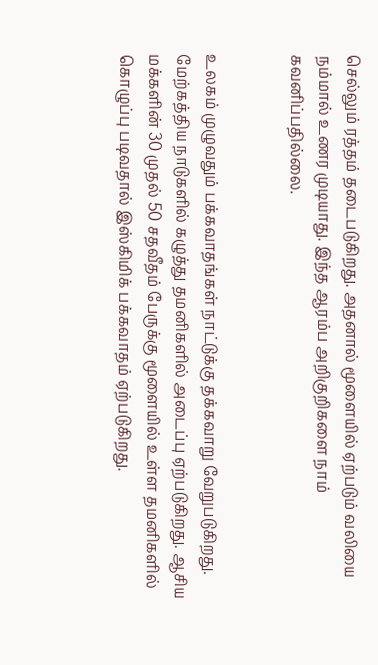செல்லும் ரத்தம் தடைபடுகிறது. அதனால் மூளையில் ஏற்படும் வலியை நம்மால் உணர முடியாது. இந்த ஆரம்ப அறிகுறிகளை நாம் கவனிப்பதில்லை.


உலகம் முழுவதும் பக்கவாதங்கள் நாட்டுக்கு தக்கவாறு வேறுபடுகிறது. மேற்கத்திய நாடுகளில் கழுத்து தமனிகளில் அடைப்பு ஏற்படுகிறது. ஆசிய மக்களின் 30 முதல் 50 சதவீதம் பேருக்கு மூளையில் உள்ள தமனிகளில் கொழுப்பு படிவதால் இஸ்கிமிக் பக்கவாதம் ஏற்படுகிறது.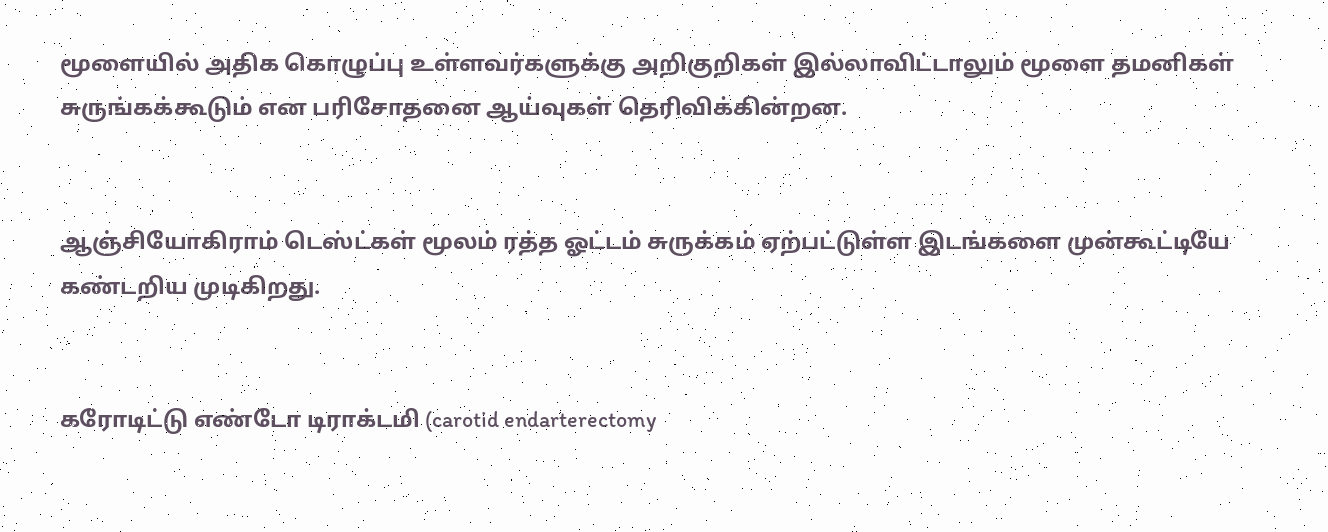மூளையில் அதிக கொழுப்பு உள்ளவர்களுக்கு அறிகுறிகள் இல்லாவிட்டாலும் மூளை தமனிகள் சுருங்கக்கூடும் என பரிசோதனை ஆய்வுகள் தெரிவிக்கின்றன.


ஆஞ்சியோகிராம் டெஸ்ட்கள் மூலம் ரத்த ஓட்டம் சுருக்கம் ஏற்பட்டுள்ள இடங்களை முன்கூட்டியே கண்டறிய முடிகிறது.


கரோடிட்டு எண்டோ டிராக்டமி (carotid endarterectomy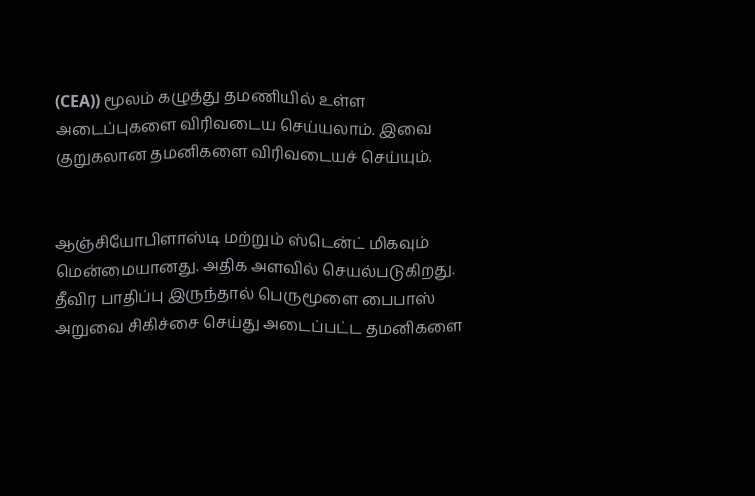(CEA)) மூலம் கழுத்து தமணியில் உள்ள அடைப்புகளை விரிவடைய செய்யலாம். இவை குறுகலான தமனிகளை விரிவடையச் செய்யும்.


ஆஞ்சியோபிளாஸ்டி மற்றும் ஸ்டென்ட் மிகவும் மென்மையானது. அதிக அளவில் செயல்படுகிறது. தீவிர பாதிப்பு இருந்தால் பெருமூளை பைபாஸ் அறுவை சிகிச்சை செய்து அடைப்பட்ட தமனிகளை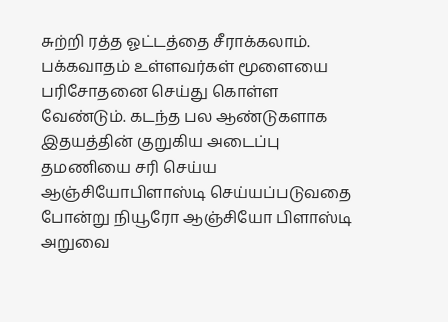சுற்றி ரத்த ஓட்டத்தை சீராக்கலாம். பக்கவாதம் உள்ளவர்கள் மூளையை பரிசோதனை செய்து கொள்ள வேண்டும். கடந்த பல ஆண்டுகளாக இதயத்தின் குறுகிய அடைப்பு தமணியை சரி செய்ய ஆஞ்சியோபிளாஸ்டி செய்யப்படுவதை போன்று நியூரோ ஆஞ்சியோ பிளாஸ்டி அறுவை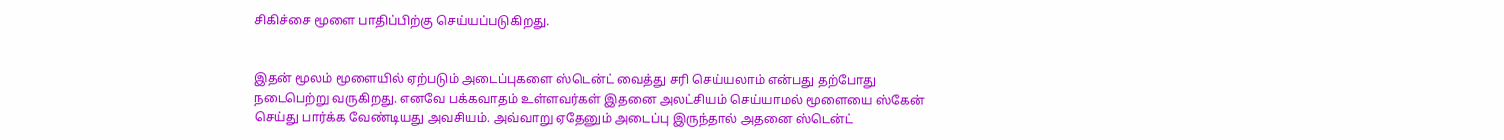சிகிச்சை மூளை பாதிப்பிற்கு செய்யப்படுகிறது.


இதன் மூலம் மூளையில் ஏற்படும் அடைப்புகளை ஸ்டென்ட் வைத்து சரி செய்யலாம் என்பது தற்போது நடைபெற்று வருகிறது. எனவே பக்கவாதம் உள்ளவர்கள் இதனை அலட்சியம் செய்யாமல் மூளையை ஸ்கேன் செய்து பார்க்க வேண்டியது அவசியம். அவ்வாறு ஏதேனும் அடைப்பு இருந்தால் அதனை ஸ்டென்ட்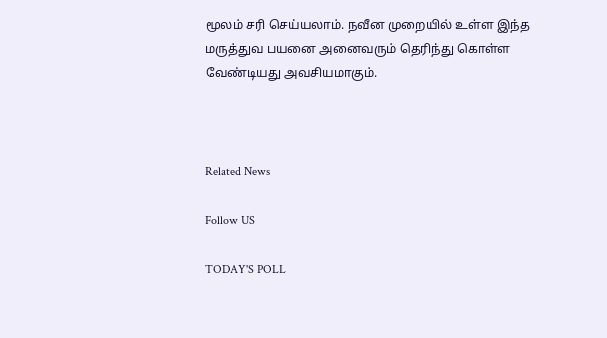மூலம் சரி செய்யலாம். நவீன முறையில் உள்ள இந்த மருத்துவ பயனை அனைவரும் தெரிந்து கொள்ள வேண்டியது அவசியமாகும்.



Related News

Follow US

TODAY'S POLL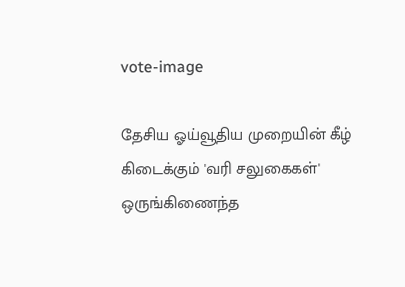vote-image

தேசிய ஓய்வூதிய முறையின் கீழ் கிடைக்கும் 'வரி சலுகைகள்' ஒருங்கிணைந்த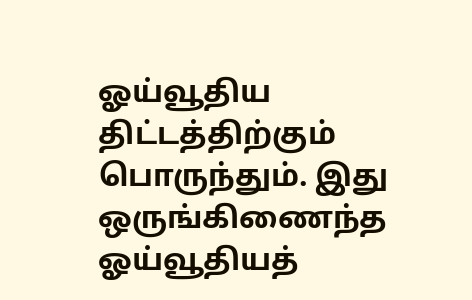ஓய்வூதிய திட்டத்திற்கும் பொருந்தும். இது ஒருங்கிணைந்த ஓய்வூதியத்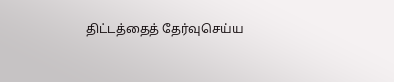திட்டத்தைத் தேர்வுசெய்ய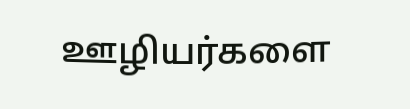ஊழியர்களை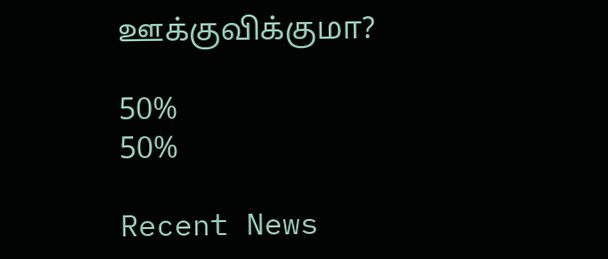ஊக்குவிக்குமா?

50%
50%

Recent News